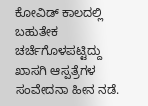ಕೋವಿಡ್ ಕಾಲದಲ್ಲಿ ಬಹುತೇಕ ಚರ್ಚೆಗೊಳಪಟ್ಟಿದ್ದು ಖಾಸಗಿ ಆಸ್ಪತ್ರೆಗಳ ಸಂವೇದನಾ ಹೀನ ನಡೆ.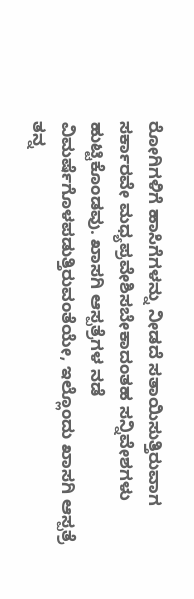ರೋಗಿಗಳಿಗೆ ಹಾಸಿಗೆಗಳನ್ನು ನೀಡದೆ ಸತಾಯಿಸುತ್ತಿರುವಾಗ ಸರ್ಕಾರವೇ ಮಧ್ಯಪ್ರವೇಶಿಸಬೇಕಾದಂತಹ ಸನ್ನಿವೇಶಗಳು ಹುಟ್ಟಿಕೊಂಡವು. ಖಾಸಗಿ ಆಸ್ಪತ್ರೆಗಳ ನಡೆ ವಿಮರ್ಷೆಗೊಳಪಡುತ್ತಿರುವಂತೆಯೇ, ಇಲ್ಲೊಂದು ಖಾಸಗಿ ಆಸ್ಪತ್ರೆ ತನ್ನ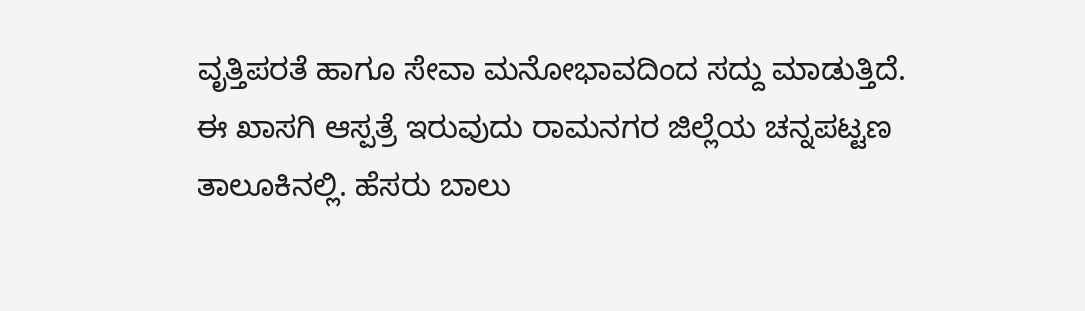ವೃತ್ತಿಪರತೆ ಹಾಗೂ ಸೇವಾ ಮನೋಭಾವದಿಂದ ಸದ್ದು ಮಾಡುತ್ತಿದೆ.
ಈ ಖಾಸಗಿ ಆಸ್ಪತ್ರೆ ಇರುವುದು ರಾಮನಗರ ಜಿಲ್ಲೆಯ ಚನ್ನಪಟ್ಟಣ ತಾಲೂಕಿನಲ್ಲಿ. ಹೆಸರು ಬಾಲು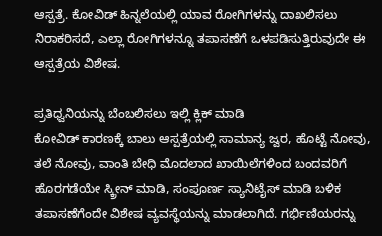ಆಸ್ಪತ್ರೆ. ಕೋವಿಡ್ ಹಿನ್ನಲೆಯಲ್ಲಿ ಯಾವ ರೋಗಿಗಳನ್ನು ದಾಖಲಿಸಲು ನಿರಾಕರಿಸದೆ, ಎಲ್ಲಾ ರೋಗಿಗಳನ್ನೂ ತಪಾಸಣೆಗೆ ಒಳಪಡಿಸುತ್ತಿರುವುದೇ ಈ ಆಸ್ಪತ್ರೆಯ ವಿಶೇಷ.

ಪ್ರತಿಧ್ವನಿಯನ್ನು ಬೆಂಬಲಿಸಲು ಇಲ್ಲಿ ಕ್ಲಿಕ್ ಮಾಡಿ
ಕೋವಿಡ್ ಕಾರಣಕ್ಕೆ ಬಾಲು ಆಸ್ಪತ್ರೆಯಲ್ಲಿ ಸಾಮಾನ್ಯ ಜ್ವರ, ಹೊಟ್ಟೆ ನೋವು, ತಲೆ ನೋವು, ವಾಂತಿ ಬೇಧಿ ಮೊದಲಾದ ಖಾಯಿಲೆಗಳಿಂದ ಬಂದವರಿಗೆ ಹೊರಗಡೆಯೇ ಸ್ಕ್ರೀನ್ ಮಾಡಿ, ಸಂಪೂರ್ಣ ಸ್ಯಾನಿಟೈಸ್ ಮಾಡಿ ಬಳಿಕ ತಪಾಸಣೆಗೆಂದೇ ವಿಶೇಷ ವ್ಯವಸ್ಥೆಯನ್ನು ಮಾಡಲಾಗಿದೆ. ಗರ್ಭಿಣಿಯರನ್ನು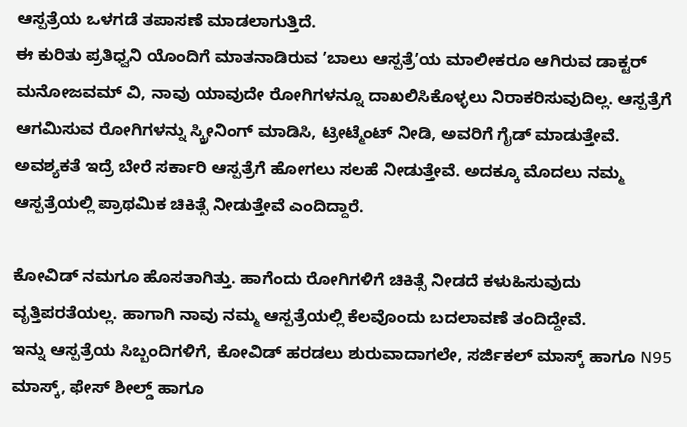ಆಸ್ಪತ್ರೆಯ ಒಳಗಡೆ ತಪಾಸಣೆ ಮಾಡಲಾಗುತ್ತಿದೆ.
ಈ ಕುರಿತು ಪ್ರತಿಧ್ವನಿ ಯೊಂದಿಗೆ ಮಾತನಾಡಿರುವ ʼಬಾಲು ಆಸ್ಪತ್ರೆʼಯ ಮಾಲೀಕರೂ ಆಗಿರುವ ಡಾಕ್ಟರ್ ಮನೋಜವಮ್ ವಿ, ನಾವು ಯಾವುದೇ ರೋಗಿಗಳನ್ನೂ ದಾಖಲಿಸಿಕೊಳ್ಳಲು ನಿರಾಕರಿಸುವುದಿಲ್ಲ. ಆಸ್ಪತ್ರೆಗೆ ಆಗಮಿಸುವ ರೋಗಿಗಳನ್ನು ಸ್ಕ್ರೀನಿಂಗ್ ಮಾಡಿಸಿ, ಟ್ರೀಟ್ಮೆಂಟ್ ನೀಡಿ, ಅವರಿಗೆ ಗೈಡ್ ಮಾಡುತ್ತೇವೆ. ಅವಶ್ಯಕತೆ ಇದ್ರೆ ಬೇರೆ ಸರ್ಕಾರಿ ಆಸ್ಪತ್ರೆಗೆ ಹೋಗಲು ಸಲಹೆ ನೀಡುತ್ತೇವೆ. ಅದಕ್ಕೂ ಮೊದಲು ನಮ್ಮ ಆಸ್ಪತ್ರೆಯಲ್ಲಿ ಪ್ರಾಥಮಿಕ ಚಿಕಿತ್ಸೆ ನೀಡುತ್ತೇವೆ ಎಂದಿದ್ದಾರೆ.

ಕೋವಿಡ್ ನಮಗೂ ಹೊಸತಾಗಿತ್ತು. ಹಾಗೆಂದು ರೋಗಿಗಳಿಗೆ ಚಿಕಿತ್ಸೆ ನೀಡದೆ ಕಳುಹಿಸುವುದು ವೃತ್ತಿಪರತೆಯಲ್ಲ. ಹಾಗಾಗಿ ನಾವು ನಮ್ಮ ಆಸ್ಪತ್ರೆಯಲ್ಲಿ ಕೆಲವೊಂದು ಬದಲಾವಣೆ ತಂದಿದ್ದೇವೆ.
ಇನ್ನು ಆಸ್ಪತ್ರೆಯ ಸಿಬ್ಬಂದಿಗಳಿಗೆ, ಕೋವಿಡ್ ಹರಡಲು ಶುರುವಾದಾಗಲೇ, ಸರ್ಜಿಕಲ್ ಮಾಸ್ಕ್ ಹಾಗೂ N95 ಮಾಸ್ಕ್, ಫೇಸ್ ಶೀಲ್ಡ್ ಹಾಗೂ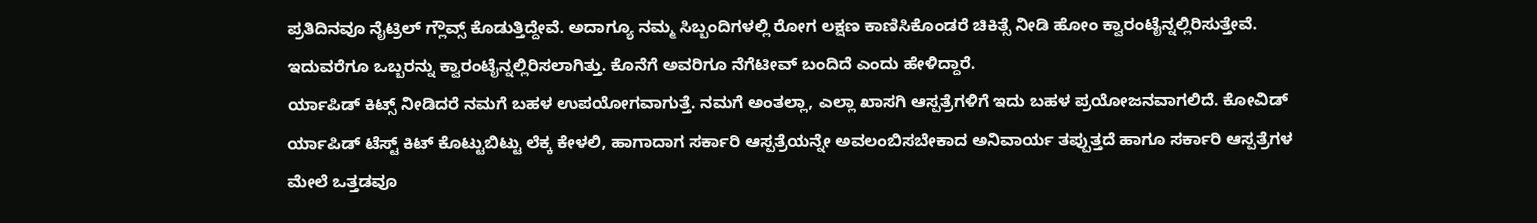ಪ್ರತಿದಿನವೂ ನೈಟ್ರಿಲ್ ಗ್ಲೌವ್ಸ್ ಕೊಡುತ್ತಿದ್ದೇವೆ. ಅದಾಗ್ಯೂ ನಮ್ಮ ಸಿಬ್ಬಂದಿಗಳಲ್ಲಿ ರೋಗ ಲಕ್ಷಣ ಕಾಣಿಸಿಕೊಂಡರೆ ಚಿಕಿತ್ಸೆ ನೀಡಿ ಹೋಂ ಕ್ವಾರಂಟೈನ್ನಲ್ಲಿರಿಸುತ್ತೇವೆ. ಇದುವರೆಗೂ ಒಬ್ಬರನ್ನು ಕ್ವಾರಂಟೈನ್ನಲ್ಲಿರಿಸಲಾಗಿತ್ತು. ಕೊನೆಗೆ ಅವರಿಗೂ ನೆಗೆಟೀವ್ ಬಂದಿದೆ ಎಂದು ಹೇಳಿದ್ದಾರೆ.
ರ್ಯಾಪಿಡ್ ಕಿಟ್ಸ್ ನೀಡಿದರೆ ನಮಗೆ ಬಹಳ ಉಪಯೋಗವಾಗುತ್ತೆ. ನಮಗೆ ಅಂತಲ್ಲಾ, ಎಲ್ಲಾ ಖಾಸಗಿ ಆಸ್ಪತ್ರೆಗಳಿಗೆ ಇದು ಬಹಳ ಪ್ರಯೋಜನವಾಗಲಿದೆ. ಕೋವಿಡ್ ರ್ಯಾಪಿಡ್ ಟೆಸ್ಟ್ ಕಿಟ್ ಕೊಟ್ಟುಬಿಟ್ಟು ಲೆಕ್ಕ ಕೇಳಲಿ, ಹಾಗಾದಾಗ ಸರ್ಕಾರಿ ಆಸ್ಪತ್ರೆಯನ್ನೇ ಅವಲಂಬಿಸಬೇಕಾದ ಅನಿವಾರ್ಯ ತಪ್ಪುತ್ತದೆ ಹಾಗೂ ಸರ್ಕಾರಿ ಆಸ್ಪತ್ರೆಗಳ ಮೇಲೆ ಒತ್ತಡವೂ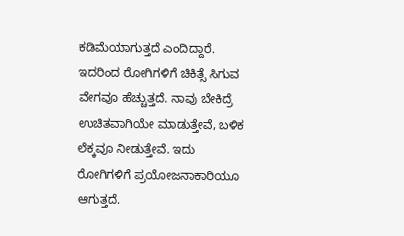ಕಡಿಮೆಯಾಗುತ್ತದೆ ಎಂದಿದ್ದಾರೆ. ಇದರಿಂದ ರೋಗಿಗಳಿಗೆ ಚಿಕಿತ್ಸೆ ಸಿಗುವ ವೇಗವೂ ಹೆಚ್ಚುತ್ತದೆ. ನಾವು ಬೇಕಿದ್ರೆ ಉಚಿತವಾಗಿಯೇ ಮಾಡುತ್ತೇವೆ, ಬಳಿಕ ಲೆಕ್ಕವೂ ನೀಡುತ್ತೇವೆ. ಇದು ರೋಗಿಗಳಿಗೆ ಪ್ರಯೋಜನಾಕಾರಿಯೂ ಆಗುತ್ತದೆ.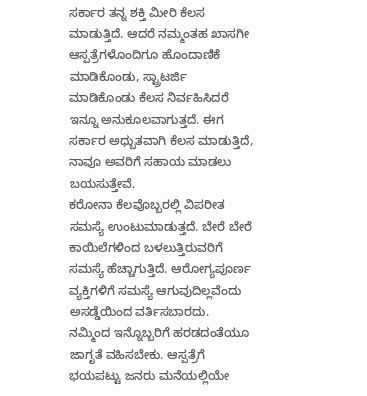ಸರ್ಕಾರ ತನ್ನ ಶಕ್ತಿ ಮೀರಿ ಕೆಲಸ ಮಾಡುತ್ತಿದೆ. ಆದರೆ ನಮ್ಮಂತಹ ಖಾಸಗೀ ಆಸ್ಪತ್ರೆಗಳೊಂದಿಗೂ ಹೊಂದಾಣಿಕೆ ಮಾಡಿಕೊಂಡು, ಸ್ಟ್ರಾಟರ್ಜಿ ಮಾಡಿಕೊಂಡು ಕೆಲಸ ನಿರ್ವಹಿಸಿದರೆ ಇನ್ನೂ ಅನುಕೂಲವಾಗುತ್ತದೆ. ಈಗ ಸರ್ಕಾರ ಅಧ್ಬುತವಾಗಿ ಕೆಲಸ ಮಾಡುತ್ತಿದೆ, ನಾವೂ ಅವರಿಗೆ ಸಹಾಯ ಮಾಡಲು ಬಯಸುತ್ತೇವೆ.
ಕರೋನಾ ಕೆಲವೊಬ್ಬರಲ್ಲಿ ವಿಪರೀತ ಸಮಸ್ಯೆ ಉಂಟುಮಾಡುತ್ತದೆ. ಬೇರೆ ಬೇರೆ ಕಾಯಿಲೆಗಳಿಂದ ಬಳಲುತ್ತಿರುವರಿಗೆ ಸಮಸ್ಯೆ ಹೆಚ್ಚಾಗುತ್ತಿದೆ. ಆರೋಗ್ಯಪೂರ್ಣ ವ್ಯಕ್ತಿಗಳಿಗೆ ಸಮಸ್ಯೆ ಆಗುವುದಿಲ್ಲವೆಂದು ಅಸಡ್ಡೆಯಿಂದ ವರ್ತಿಸಬಾರದು. ನಮ್ಮಿಂದ ಇನ್ನೊಬ್ಬರಿಗೆ ಹರಡದಂತೆಯೂ ಜಾಗೃತೆ ವಹಿಸಬೇಕು. ಆಸ್ಪತ್ರೆಗೆ ಭಯಪಟ್ಟು ಜನರು ಮನೆಯಲ್ಲಿಯೇ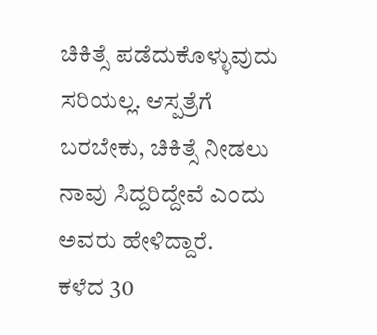ಚಿಕಿತ್ಸೆ ಪಡೆದುಕೊಳ್ಳುವುದು ಸರಿಯಲ್ಲ. ಆಸ್ಪತ್ರೆಗೆ ಬರಬೇಕು, ಚಿಕಿತ್ಸೆ ನೀಡಲು ನಾವು ಸಿದ್ದರಿದ್ದೇವೆ ಎಂದು ಅವರು ಹೇಳಿದ್ದಾರೆ.
ಕಳೆದ 30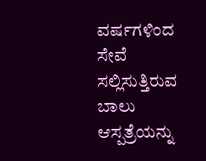ವರ್ಷಗಳಿಂದ ಸೇವೆ ಸಲ್ಲಿಸುತ್ತಿರುವ ಬಾಲು ಆಸ್ಪತ್ರೆಯನ್ನು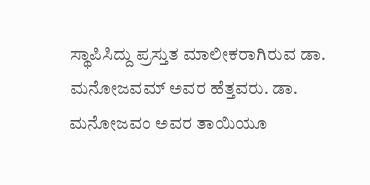ಸ್ಥಾಪಿಸಿದ್ದು ಪ್ರಸ್ತುತ ಮಾಲೀಕರಾಗಿರುವ ಡಾ. ಮನೋಜವಮ್ ಅವರ ಹೆತ್ತವರು. ಡಾ. ಮನೋಜವಂ ಅವರ ತಾಯಿಯೂ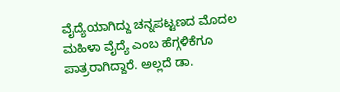ವೈದ್ಯೆಯಾಗಿದ್ದು ಚನ್ನಪಟ್ಟಣದ ಮೊದಲ ಮಹಿಳಾ ವೈದ್ಯೆ ಎಂಬ ಹೆಗ್ಗಳಿಕೆಗೂ ಪಾತ್ರರಾಗಿದ್ದಾರೆ. ಅಲ್ಲದೆ ಡಾ.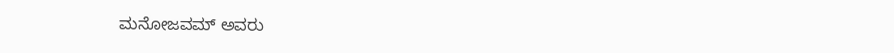ಮನೋಜವಮ್ ಅವರು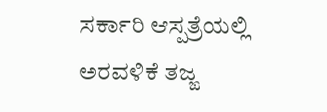ಸರ್ಕಾರಿ ಆಸ್ಪತ್ರೆಯಲ್ಲಿ ಅರವಳಿಕೆ ತಜ್ಙ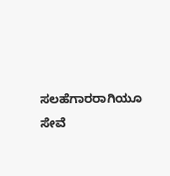ಸಲಹೆಗಾರರಾಗಿಯೂ ಸೇವೆ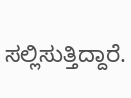ಸಲ್ಲಿಸುತ್ತಿದ್ದಾರೆ.